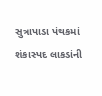સુત્રાપાડા પંથકમાં શંકાસ્પદ લાકડાંની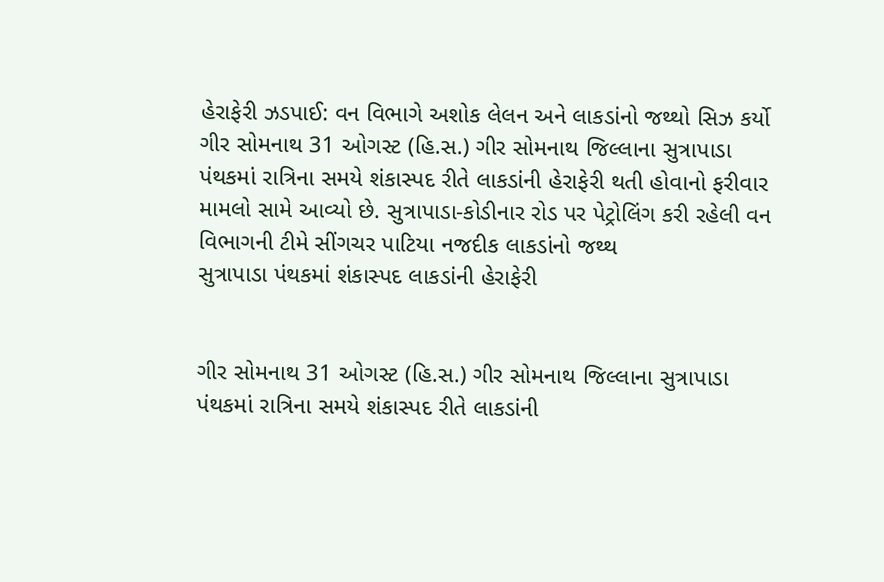હેરાફેરી ઝડપાઈ: વન વિભાગે અશોક લેલન અને લાકડાંનો જથ્થો સિઝ કર્યો
ગીર સોમનાથ 31 ઓગસ્ટ (હિ.સ.) ગીર સોમનાથ જિલ્લાના સુત્રાપાડા પંથકમાં રાત્રિના સમયે શંકાસ્પદ રીતે લાકડાંની હેરાફેરી થતી હોવાનો ફરીવાર મામલો સામે આવ્યો છે. સુત્રાપાડા-કોડીનાર રોડ પર પેટ્રોલિંગ કરી રહેલી વન વિભાગની ટીમે સીંગચર પાટિયા નજદીક લાકડાંનો જથ્થ
સુત્રાપાડા પંથકમાં શંકાસ્પદ લાકડાંની હેરાફેરી


ગીર સોમનાથ 31 ઓગસ્ટ (હિ.સ.) ગીર સોમનાથ જિલ્લાના સુત્રાપાડા પંથકમાં રાત્રિના સમયે શંકાસ્પદ રીતે લાકડાંની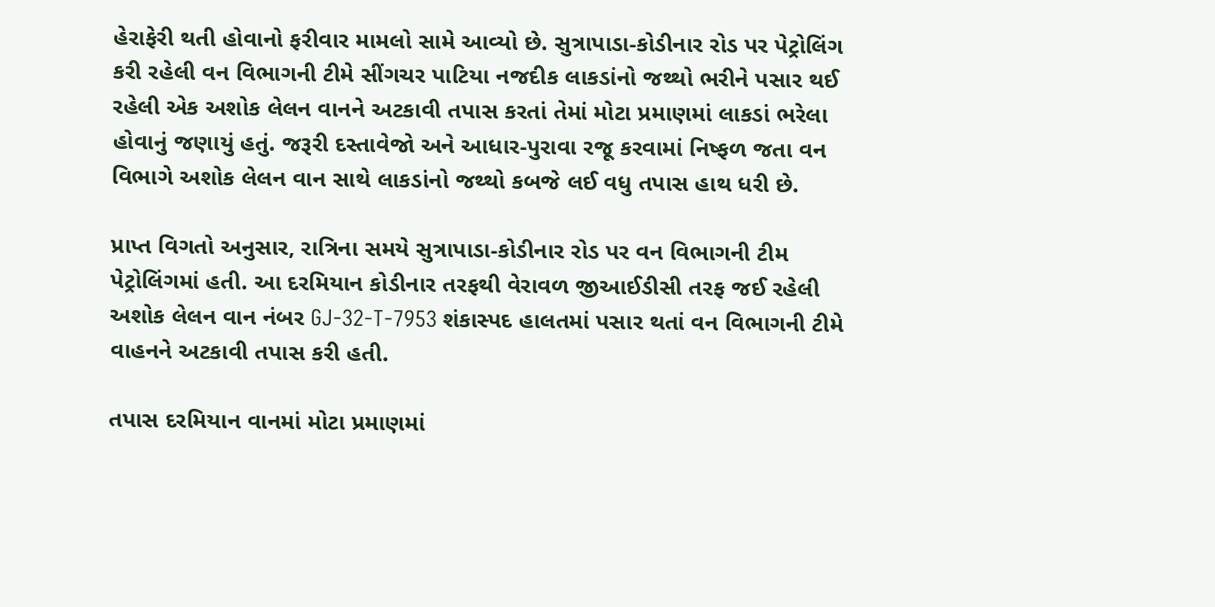હેરાફેરી થતી હોવાનો ફરીવાર મામલો સામે આવ્યો છે. સુત્રાપાડા-કોડીનાર રોડ પર પેટ્રોલિંગ કરી રહેલી વન વિભાગની ટીમે સીંગચર પાટિયા નજદીક લાકડાંનો જથ્થો ભરીને પસાર થઈ રહેલી એક અશોક લેલન વાનને અટકાવી તપાસ કરતાં તેમાં મોટા પ્રમાણમાં લાકડાં ભરેલા હોવાનું જણાયું હતું. જરૂરી દસ્તાવેજો અને આધાર-પુરાવા રજૂ કરવામાં નિષ્ફળ જતા વન વિભાગે અશોક લેલન વાન સાથે લાકડાંનો જથ્થો કબજે લઈ વધુ તપાસ હાથ ધરી છે.

પ્રાપ્ત વિગતો અનુસાર, રાત્રિના સમયે સુત્રાપાડા-કોડીનાર રોડ પર વન વિભાગની ટીમ પેટ્રોલિંગમાં હતી. આ દરમિયાન કોડીનાર તરફથી વેરાવળ જીઆઈડીસી તરફ જઈ રહેલી અશોક લેલન વાન નંબર GJ-32-T-7953 શંકાસ્પદ હાલતમાં પસાર થતાં વન વિભાગની ટીમે વાહનને અટકાવી તપાસ કરી હતી.

તપાસ દરમિયાન વાનમાં મોટા પ્રમાણમાં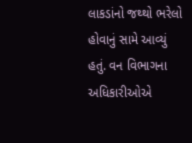લાકડાંનો જથ્થો ભરેલો હોવાનું સામે આવ્યું હતું. વન વિભાગના અધિકારીઓએ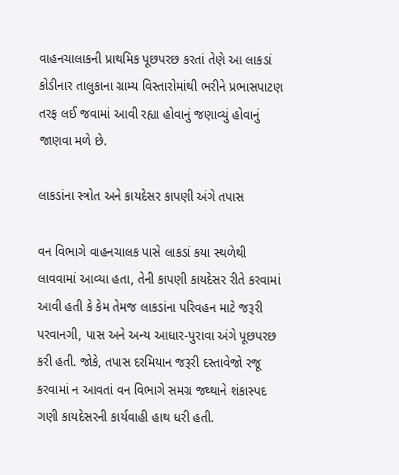વાહનચાલાકની પ્રાથમિક પૂછપરછ કરતાં તેણે આ લાકડાં કોડીનાર તાલુકાના ગ્રામ્ય વિસ્તારોમાંથી ભરીને પ્રભાસપાટણ તરફ લઈ જવામાં આવી રહ્યા હોવાનું જણાવ્યું હોવાનું જાણવા મળે છે.

લાકડાંના સ્ત્રોત અને કાયદેસર કાપણી અંગે તપાસ

વન વિભાગે વાહનચાલક પાસે લાકડાં કયા સ્થળેથી લાવવામાં આવ્યા હતા, તેની કાપણી કાયદેસર રીતે કરવામાં આવી હતી કે કેમ તેમજ લાકડાંના પરિવહન માટે જરૂરી પરવાનગી, પાસ અને અન્ય આધાર-પુરાવા અંગે પૂછપરછ કરી હતી. જોકે, તપાસ દરમિયાન જરૂરી દસ્તાવેજો રજૂ કરવામાં ન આવતાં વન વિભાગે સમગ્ર જથ્થાને શંકાસ્પદ ગણી કાયદેસરની કાર્યવાહી હાથ ધરી હતી.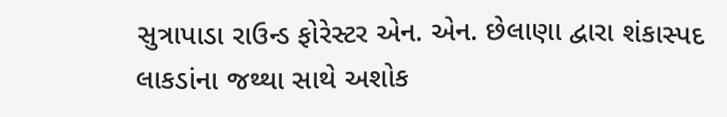સુત્રાપાડા રાઉન્ડ ફોરેસ્ટર એન. એન. છેલાણા દ્વારા શંકાસ્પદ લાકડાંના જથ્થા સાથે અશોક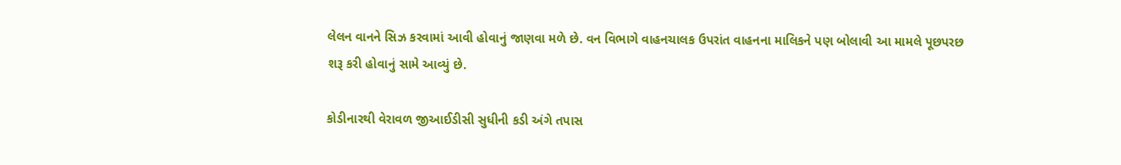લેલન વાનને સિઝ કરવામાં આવી હોવાનું જાણવા મળે છે. વન વિભાગે વાહનચાલક ઉપરાંત વાહનના માલિકને પણ બોલાવી આ મામલે પૂછપરછ શરૂ કરી હોવાનું સામે આવ્યું છે.

કોડીનારથી વેરાવળ જીઆઈડીસી સુધીની કડી અંગે તપાસ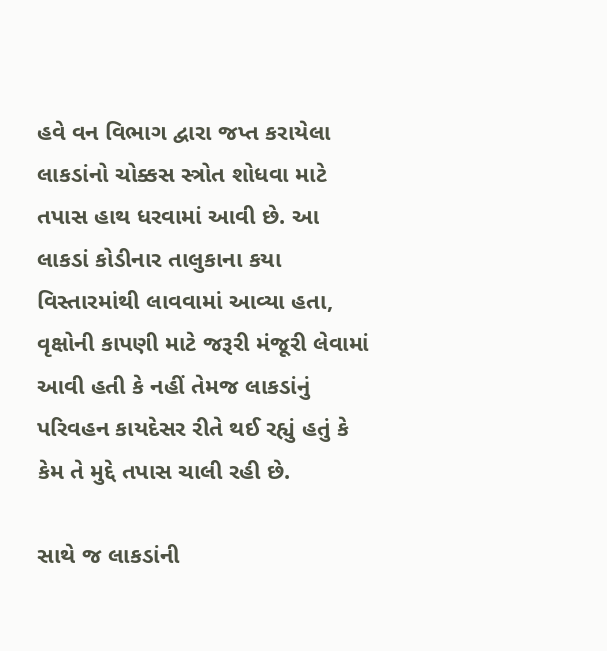હવે વન વિભાગ દ્વારા જપ્ત કરાયેલા લાકડાંનો ચોક્કસ સ્ત્રોત શોધવા માટે તપાસ હાથ ધરવામાં આવી છે. આ લાકડાં કોડીનાર તાલુકાના કયા વિસ્તારમાંથી લાવવામાં આવ્યા હતા, વૃક્ષોની કાપણી માટે જરૂરી મંજૂરી લેવામાં આવી હતી કે નહીં તેમજ લાકડાંનું પરિવહન કાયદેસર રીતે થઈ રહ્યું હતું કે કેમ તે મુદ્દે તપાસ ચાલી રહી છે.

સાથે જ લાકડાંની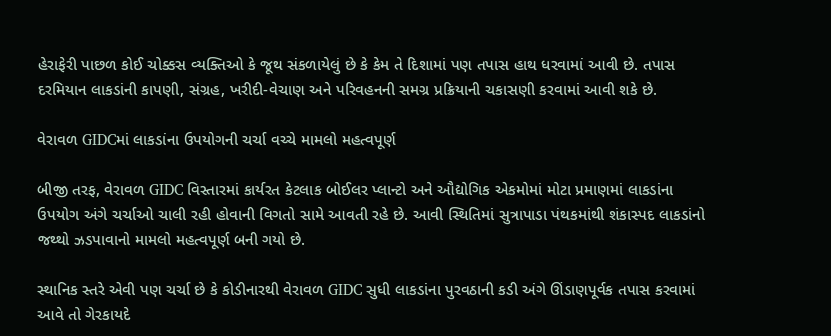હેરાફેરી પાછળ કોઈ ચોક્કસ વ્યક્તિઓ કે જૂથ સંકળાયેલું છે કે કેમ તે દિશામાં પણ તપાસ હાથ ધરવામાં આવી છે. તપાસ દરમિયાન લાકડાંની કાપણી, સંગ્રહ, ખરીદી-વેચાણ અને પરિવહનની સમગ્ર પ્રક્રિયાની ચકાસણી કરવામાં આવી શકે છે.

વેરાવળ GIDCમાં લાકડાંના ઉપયોગની ચર્ચા વચ્ચે મામલો મહત્વપૂર્ણ

બીજી તરફ, વેરાવળ GIDC વિસ્તારમાં કાર્યરત કેટલાક બોઈલર પ્લાન્ટો અને ઔદ્યોગિક એકમોમાં મોટા પ્રમાણમાં લાકડાંના ઉપયોગ અંગે ચર્ચાઓ ચાલી રહી હોવાની વિગતો સામે આવતી રહે છે. આવી સ્થિતિમાં સુત્રાપાડા પંથકમાંથી શંકાસ્પદ લાકડાંનો જથ્થો ઝડપાવાનો મામલો મહત્વપૂર્ણ બની ગયો છે.

સ્થાનિક સ્તરે એવી પણ ચર્ચા છે કે કોડીનારથી વેરાવળ GIDC સુધી લાકડાંના પુરવઠાની કડી અંગે ઊંડાણપૂર્વક તપાસ કરવામાં આવે તો ગેરકાયદે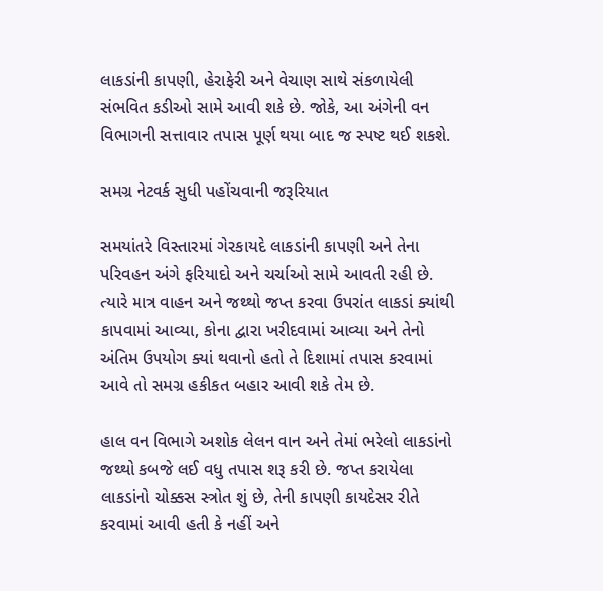લાકડાંની કાપણી, હેરાફેરી અને વેચાણ સાથે સંકળાયેલી સંભવિત કડીઓ સામે આવી શકે છે. જોકે, આ અંગેની વન વિભાગની સત્તાવાર તપાસ પૂર્ણ થયા બાદ જ સ્પષ્ટ થઈ શકશે.

સમગ્ર નેટવર્ક સુધી પહોંચવાની જરૂરિયાત

સમયાંતરે વિસ્તારમાં ગેરકાયદે લાકડાંની કાપણી અને તેના પરિવહન અંગે ફરિયાદો અને ચર્ચાઓ સામે આવતી રહી છે. ત્યારે માત્ર વાહન અને જથ્થો જપ્ત કરવા ઉપરાંત લાકડાં ક્યાંથી કાપવામાં આવ્યા, કોના દ્વારા ખરીદવામાં આવ્યા અને તેનો અંતિમ ઉપયોગ ક્યાં થવાનો હતો તે દિશામાં તપાસ કરવામાં આવે તો સમગ્ર હકીકત બહાર આવી શકે તેમ છે.

હાલ વન વિભાગે અશોક લેલન વાન અને તેમાં ભરેલો લાકડાંનો જથ્થો કબજે લઈ વધુ તપાસ શરૂ કરી છે. જપ્ત કરાયેલા લાકડાંનો ચોક્કસ સ્ત્રોત શું છે, તેની કાપણી કાયદેસર રીતે કરવામાં આવી હતી કે નહીં અને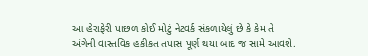આ હેરાફેરી પાછળ કોઈ મોટું નેટવર્ક સંકળાયેલું છે કે કેમ તે અંગેની વાસ્તવિક હકીકત તપાસ પૂર્ણ થયા બાદ જ સામે આવશે.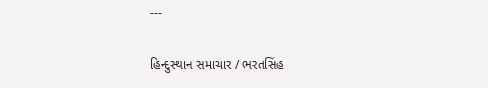---

હિન્દુસ્થાન સમાચાર / ભરતસિંહ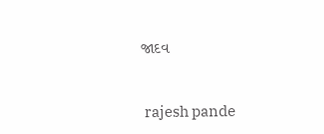જાદવ


 rajesh pande